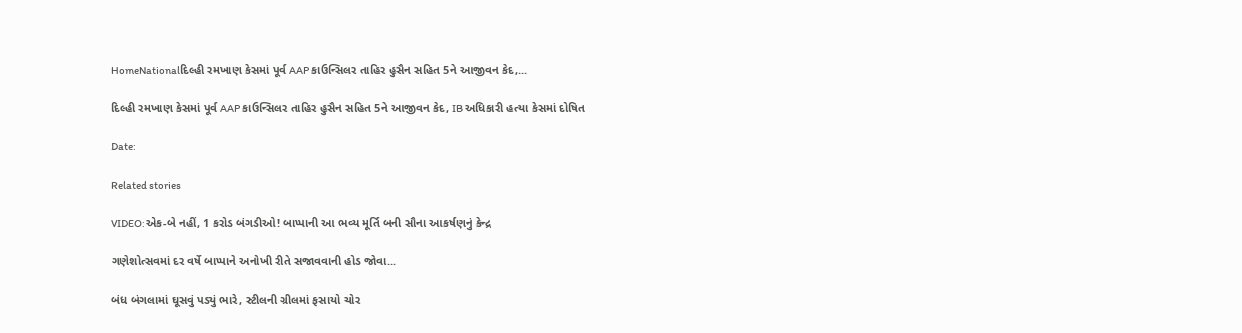HomeNationalદિલ્હી રમખાણ કેસમાં પૂર્વ AAP કાઉન્સિલર તાહિર હુસૈન સહિત 5ને આજીવન કેદ,...

દિલ્હી રમખાણ કેસમાં પૂર્વ AAP કાઉન્સિલર તાહિર હુસૈન સહિત 5ને આજીવન કેદ, IB અધિકારી હત્યા કેસમાં દોષિત

Date:

Related stories

VIDEO:એક-બે નહીં, 1 કરોડ બંગડીઓ! બાપ્પાની આ ભવ્ય મૂર્તિ બની સૌના આકર્ષણનું કેન્દ્ર

ગણેશોત્સવમાં દર વર્ષે બાપ્પાને અનોખી રીતે સજાવવાની હોડ જોવા...

બંધ બંગલામાં ઘૂસવું પડ્યું ભારે, સ્ટીલની ગ્રીલમાં ફસાયો ચોર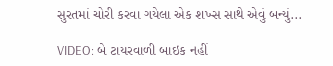સુરતમાં ચોરી કરવા ગયેલા એક શખ્સ સાથે એવું બન્યું...

VIDEO: બે ટાયરવાળી બાઇક નહીં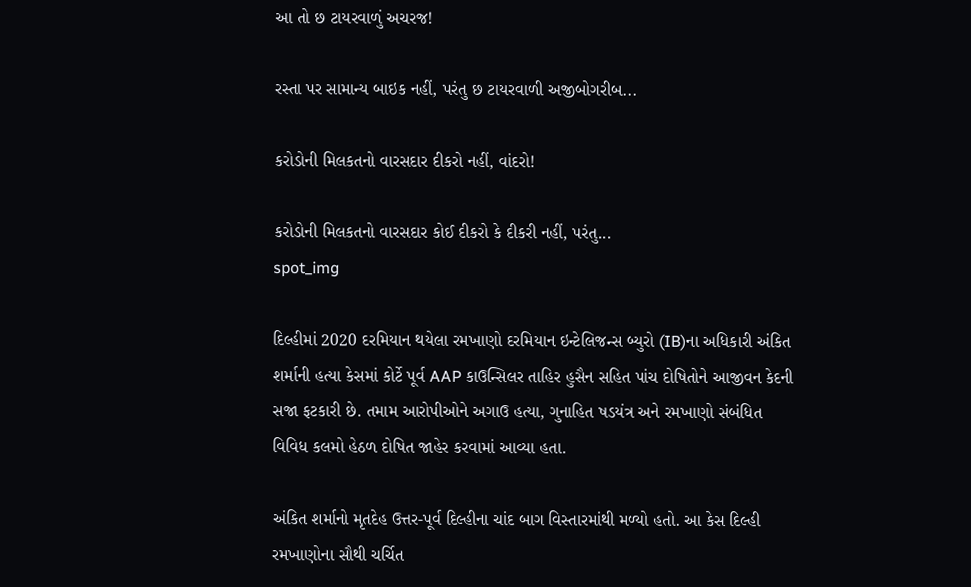આ તો છ ટાયરવાળું અચરજ!

રસ્તા પર સામાન્ય બાઇક નહીં, પરંતુ છ ટાયરવાળી અજીબોગરીબ...

કરોડોની મિલકતનો વારસદાર દીકરો નહીં, વાંદરો!

કરોડોની મિલકતનો વારસદાર કોઈ દીકરો કે દીકરી નહીં, પરંતુ...
spot_img

દિલ્હીમાં 2020 દરમિયાન થયેલા રમખાણો દરમિયાન ઇન્ટેલિજન્સ બ્યુરો (IB)ના અધિકારી અંકિત શર્માની હત્યા કેસમાં કોર્ટે પૂર્વ AAP કાઉન્સિલર તાહિર હુસૈન સહિત પાંચ દોષિતોને આજીવન કેદની સજા ફટકારી છે. તમામ આરોપીઓને અગાઉ હત્યા, ગુનાહિત ષડયંત્ર અને રમખાણો સંબંધિત વિવિધ કલમો હેઠળ દોષિત જાહેર કરવામાં આવ્યા હતા.

અંકિત શર્માનો મૃતદેહ ઉત્તર-પૂર્વ દિલ્હીના ચાંદ બાગ વિસ્તારમાંથી મળ્યો હતો. આ કેસ દિલ્હી રમખાણોના સૌથી ચર્ચિત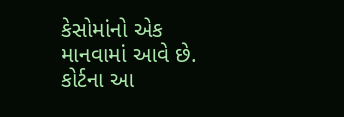કેસોમાંનો એક માનવામાં આવે છે. કોર્ટના આ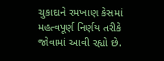ચુકાદાને રમખાણ કેસમાં મહત્વપૂર્ણ નિર્ણય તરીકે જોવામાં આવી રહ્યો છે.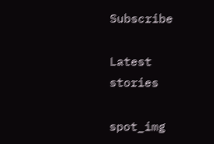Subscribe

Latest stories

spot_img